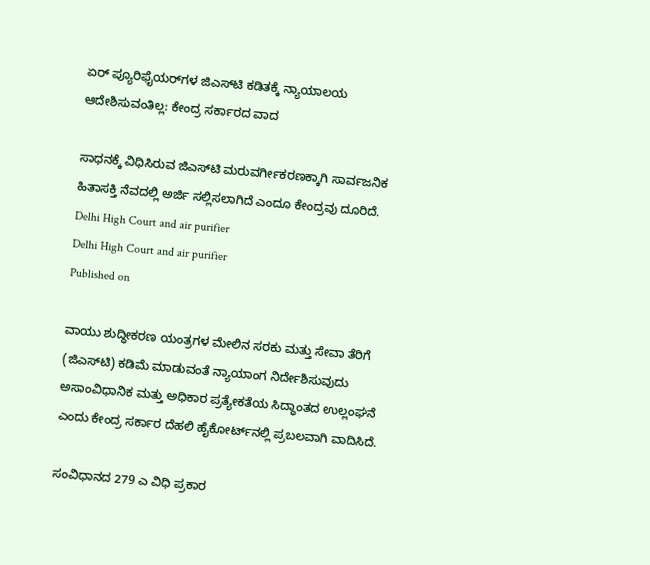ಏರ್ ಪ್ಯೂರಿಫೈಯರ್‌ಗಳ ಜಿಎಸ್‌ಟಿ ಕಡಿತಕ್ಕೆ ನ್ಯಾಯಾಲಯ ಆದೇಶಿಸುವಂತಿಲ್ಲ: ಕೇಂದ್ರ ಸರ್ಕಾರದ ವಾದ

ಸಾಧನಕ್ಕೆ ವಿಧಿಸಿರುವ ಜಿಎಸ್‌ಟಿ ಮರುವರ್ಗೀಕರಣಕ್ಕಾಗಿ ಸಾರ್ವಜನಿಕ ಹಿತಾಸಕ್ತಿ ನೆವದಲ್ಲಿ ಅರ್ಜಿ ಸಲ್ಲಿಸಲಾಗಿದೆ ಎಂದೂ ಕೇಂದ್ರವು ದೂರಿದೆ.
Delhi High Court and air purifier
Delhi High Court and air purifier
Published on

ವಾಯು ಶುದ್ಧೀಕರಣ ಯಂತ್ರಗಳ ಮೇಲಿನ ಸರಕು ಮತ್ತು ಸೇವಾ ತೆರಿಗೆ (ಜಿಎಸ್‌ಟಿ) ಕಡಿಮೆ ಮಾಡುವಂತೆ ನ್ಯಾಯಾಂಗ ನಿರ್ದೇಶಿಸುವುದು ಅಸಾಂವಿಧಾನಿಕ ಮತ್ತು ಅಧಿಕಾರ ಪ್ರತ್ಯೇಕತೆಯ ಸಿದ್ಧಾಂತದ ಉಲ್ಲಂಘನೆ ಎಂದು ಕೇಂದ್ರ ಸರ್ಕಾರ ದೆಹಲಿ ಹೈಕೋರ್ಟ್‌ನಲ್ಲಿ ಪ್ರಬಲವಾಗಿ ವಾದಿಸಿದೆ.

ಸಂವಿಧಾನದ 279 ಎ ವಿಧಿ ಪ್ರಕಾರ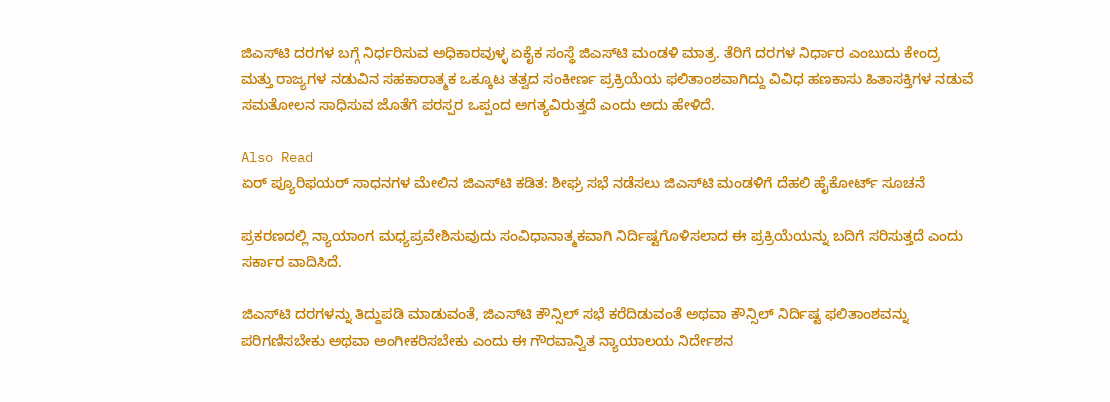ಜಿಎಸ್‌ಟಿ ದರಗಳ ಬಗ್ಗೆ ನಿರ್ಧರಿಸುವ ಅಧಿಕಾರವುಳ್ಳ ಏಕೈಕ ಸಂಸ್ಥೆ ಜಿಎಸ್‌ಟಿ ಮಂಡಳಿ ಮಾತ್ರ. ತೆರಿಗೆ ದರಗಳ ನಿರ್ಧಾರ ಎಂಬುದು ಕೇಂದ್ರ ಮತ್ತು ರಾಜ್ಯಗಳ ನಡುವಿನ ಸಹಕಾರಾತ್ಮಕ ಒಕ್ಕೂಟ ತತ್ವದ ಸಂಕೀರ್ಣ ಪ್ರಕ್ರಿಯೆಯ ಫಲಿತಾಂಶವಾಗಿದ್ದು ವಿವಿಧ ಹಣಕಾಸು ಹಿತಾಸಕ್ತಿಗಳ ನಡುವೆ ಸಮತೋಲನ ಸಾಧಿಸುವ ಜೊತೆಗೆ ಪರಸ್ಪರ ಒಪ್ಪಂದ ಅಗತ್ಯವಿರುತ್ತದೆ ಎಂದು ಅದು ಹೇಳಿದೆ.

Also Read
ಏರ್ ಪ್ಯೂರಿಫಯರ್ ಸಾಧನಗಳ ಮೇಲಿನ ಜಿಎಸ್‌ಟಿ ಕಡಿತ: ಶೀಘ್ರ ಸಭೆ ನಡೆಸಲು ಜಿಎಸ್‌ಟಿ ಮಂಡಳಿಗೆ ದೆಹಲಿ ಹೈಕೋರ್ಟ್ ಸೂಚನೆ

ಪ್ರಕರಣದಲ್ಲಿ ನ್ಯಾಯಾಂಗ ಮಧ್ಯಪ್ರವೇಶಿಸುವುದು ಸಂವಿಧಾನಾತ್ಮಕವಾಗಿ ನಿರ್ದಿಷ್ಟಗೊಳಿಸಲಾದ ಈ ಪ್ರಕ್ರಿಯೆಯನ್ನು ಬದಿಗೆ ಸರಿಸುತ್ತದೆ ಎಂದು ಸರ್ಕಾರ ವಾದಿಸಿದೆ.

ಜಿಎಸ್‌ಟಿ ದರಗಳನ್ನು ತಿದ್ದುಪಡಿ ಮಾಡುವಂತೆ, ಜಿಎಸ್‌ಟಿ ಕೌನ್ಸಿಲ್ ಸಭೆ ಕರೆದಿಡುವಂತೆ ಅಥವಾ ಕೌನ್ಸಿಲ್ ನಿರ್ದಿಷ್ಟ ಫಲಿತಾಂಶವನ್ನು ಪರಿಗಣಿಸಬೇಕು ಅಥವಾ ಅಂಗೀಕರಿಸಬೇಕು ಎಂದು ಈ ಗೌರವಾನ್ವಿತ ನ್ಯಾಯಾಲಯ ನಿರ್ದೇಶನ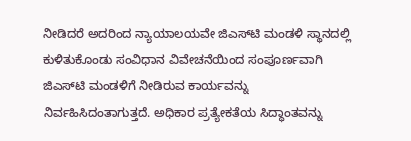ನೀಡಿದರೆ ಅದರಿಂದ ನ್ಯಾಯಾಲಯವೇ ಜಿಎಸ್‌ಟಿ ಮಂಡಳಿ ಸ್ಥಾನದಲ್ಲಿ ಕುಳಿತುಕೊಂಡು ಸಂವಿಧಾನ ವಿವೇಚನೆಯಿಂದ ಸಂಪೂರ್ಣವಾಗಿ ಜಿಎಸ್‌ಟಿ ಮಂಡಳಿಗೆ ನೀಡಿರುವ ಕಾರ್ಯವನ್ನು ನಿರ್ವಹಿಸಿದಂತಾಗುತ್ತದೆ. ಅಧಿಕಾರ ಪ್ರತ್ಯೇಕತೆಯ ಸಿದ್ಧಾಂತವನ್ನು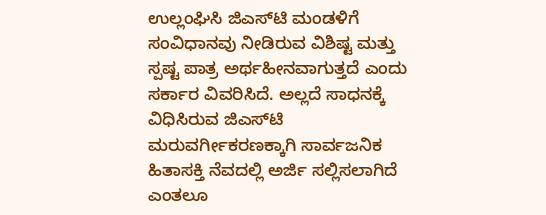ಉಲ್ಲಂಘಿಸಿ ಜಿಎಸ್‌ಟಿ ಮಂಡಳಿಗೆ ಸಂವಿಧಾನವು ನೀಡಿರುವ ವಿಶಿಷ್ಟ ಮತ್ತು ಸ್ಪಷ್ಟ ಪಾತ್ರ ಅರ್ಥಹೀನವಾಗುತ್ತದೆ ಎಂದು ಸರ್ಕಾರ ವಿವರಿಸಿದೆ. ಅಲ್ಲದೆ ಸಾಧನಕ್ಕೆ ವಿಧಿಸಿರುವ ಜಿಎಸ್‌ಟಿ ಮರುವರ್ಗೀಕರಣಕ್ಕಾಗಿ ಸಾರ್ವಜನಿಕ ಹಿತಾಸಕ್ತಿ ನೆವದಲ್ಲಿ ಅರ್ಜಿ ಸಲ್ಲಿಸಲಾಗಿದೆ ಎಂತಲೂ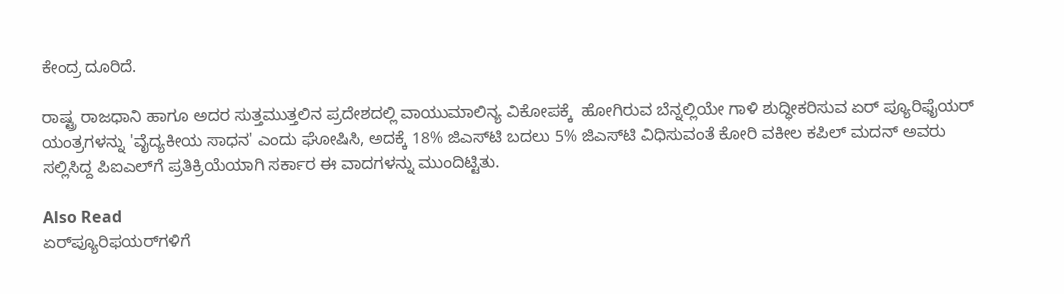ಕೇಂದ್ರ ದೂರಿದೆ.

ರಾಷ್ಟ್ರ ರಾಜಧಾನಿ ಹಾಗೂ ಅದರ ಸುತ್ತಮುತ್ತಲಿನ ಪ್ರದೇಶದಲ್ಲಿ ವಾಯುಮಾಲಿನ್ಯ ವಿಕೋಪಕ್ಕೆ  ಹೋಗಿರುವ ಬೆನ್ನಲ್ಲಿಯೇ ಗಾಳಿ ಶುದ್ಧೀಕರಿಸುವ ಏರ್ ಪ್ಯೂರಿಫೈಯರ್ ಯಂತ್ರಗಳನ್ನು 'ವೈದ್ಯಕೀಯ ಸಾಧನ' ಎಂದು ಘೋಷಿಸಿ, ಅದಕ್ಕೆ 18% ಜಿಎಸ್‌ಟಿ ಬದಲು 5% ಜಿಎಸ್‌ಟಿ ವಿಧಿಸುವಂತೆ ಕೋರಿ ವಕೀಲ ಕಪಿಲ್ ಮದನ್ ಅವರು  ಸಲ್ಲಿಸಿದ್ದ ಪಿಐಎಲ್‌ಗೆ ಪ್ರತಿಕ್ರಿಯೆಯಾಗಿ ಸರ್ಕಾರ ಈ ವಾದಗಳನ್ನು ಮುಂದಿಟ್ಟಿತು.

Also Read
ಏರ್‌ಪ್ಯೂರಿಫಯರ್‌ಗಳಿಗೆ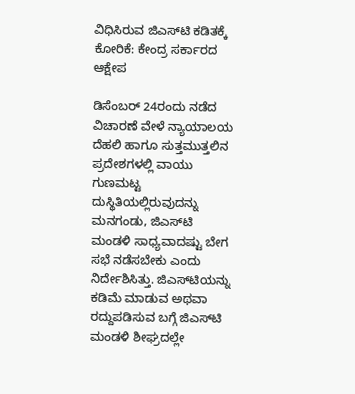ವಿಧಿಸಿರುವ ಜಿಎಸ್‌ಟಿ ಕಡಿತಕ್ಕೆ ಕೋರಿಕೆ: ಕೇಂದ್ರ ಸರ್ಕಾರದ ಆಕ್ಷೇಪ

ಡಿಸೆಂಬರ್ 24ರಂದು ನಡೆದ ವಿಚಾರಣೆ ವೇಳೆ ನ್ಯಾಯಾಲಯ ದೆಹಲಿ ಹಾಗೂ ಸುತ್ತಮುತ್ತಲಿನ ಪ್ರದೇಶಗಳಲ್ಲಿ ವಾಯು ಗುಣಮಟ್ಟ ದುಸ್ಥಿತಿಯಲ್ಲಿರುವುದನ್ನು ಮನಗಂಡು, ಜಿಎಸ್‌ಟಿ ಮಂಡಳಿ ಸಾಧ್ಯವಾದಷ್ಟು ಬೇಗ ಸಭೆ ನಡೆಸಬೇಕು ಎಂದು ನಿರ್ದೇಶಿಸಿತ್ತು. ಜಿಎಸ್‌ಟಿಯನ್ನು ಕಡಿಮೆ ಮಾಡುವ ಅಥವಾ ರದ್ದುಪಡಿಸುವ ಬಗ್ಗೆ ಜಿಎಸ್‌ಟಿ ಮಂಡಳಿ ಶೀಘ್ರದಲ್ಲೇ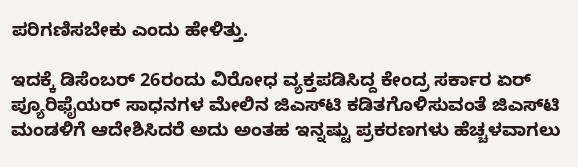ಪರಿಗಣಿಸಬೇಕು ಎಂದು ಹೇಳಿತ್ತು.

ಇದಕ್ಕೆ ಡಿಸೆಂಬರ್ 26ರಂದು ವಿರೋಧ ವ್ಯಕ್ತಪಡಿಸಿದ್ದ ಕೇಂದ್ರ ಸರ್ಕಾರ ಏರ್‌ ಪ್ಯೂರಿಫೈಯರ್ ಸಾಧನಗಳ ಮೇಲಿನ ಜಿಎಸ್‌ಟಿ ಕಡಿತಗೊಳಿಸುವಂತೆ ಜಿಎಸ್‌ಟಿ ಮಂಡಳಿಗೆ ಆದೇಶಿಸಿದರೆ ಅದು ಅಂತಹ ಇನ್ನಷ್ಟು ಪ್ರಕರಣಗಳು ಹೆಚ್ಚಳವಾಗಲು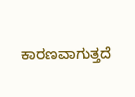ಕಾರಣವಾಗುತ್ತದೆ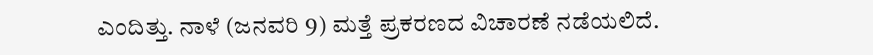ಎಂದಿತ್ತು. ನಾಳೆ (ಜನವರಿ 9) ಮತ್ತೆ ಪ್ರಕರಣದ ವಿಚಾರಣೆ ನಡೆಯಲಿದೆ.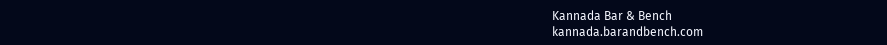Kannada Bar & Bench
kannada.barandbench.com